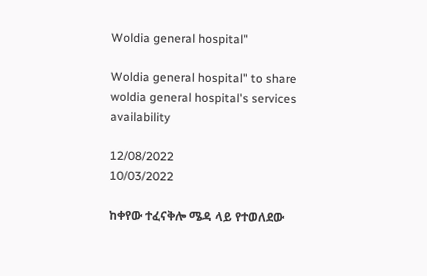Woldia general hospital"

Woldia general hospital" to share woldia general hospital's services availability

12/08/2022
10/03/2022

ከቀየው ተፈናቅሎ ሜዳ ላይ የተወለደው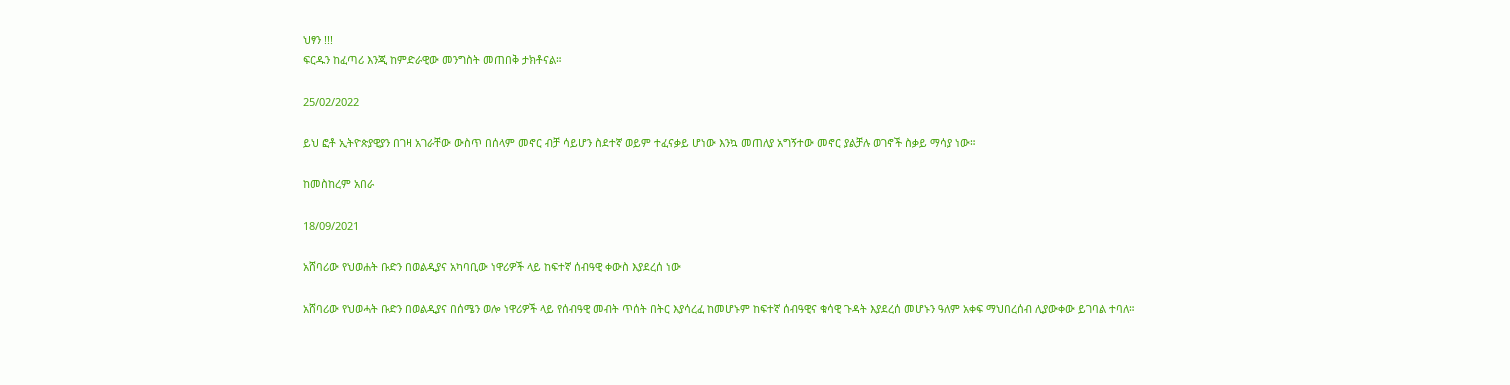ህፃን !!!
ፍርዱን ከፈጣሪ እንጂ ከምድራዊው መንግስት መጠበቅ ታክቶናል።

25/02/2022

ይህ ፎቶ ኢትዮጵያዊያን በገዛ አገራቸው ውስጥ በሰላም መኖር ብቻ ሳይሆን ስደተኛ ወይም ተፈናቃይ ሆነው እንኳ መጠለያ አግኝተው መኖር ያልቻሉ ወገኖች ስቃይ ማሳያ ነው።

ከመስከረም አበራ

18/09/2021

አሸባሪው የህወሐት ቡድን በወልዲያና አካባቢው ነዋሪዎች ላይ ከፍተኛ ሰብዓዊ ቀውስ እያደረሰ ነው

አሸባሪው የህወሓት ቡድን በወልዲያና በሰሜን ወሎ ነዋሪዎች ላይ የሰብዓዊ መብት ጥሰት በትር እያሳረፈ ከመሆኑም ከፍተኛ ሰብዓዊና ቁሳዊ ጉዳት እያደረሰ መሆኑን ዓለም አቀፍ ማህበረሰብ ሊያውቀው ይገባል ተባለ።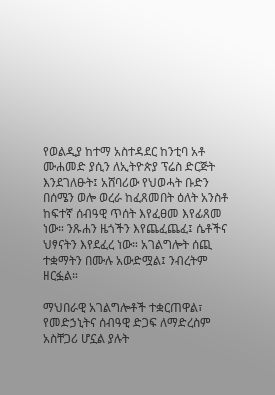የወልዲያ ከተማ አስተዳደር ከንቲባ አቶ ሙሐመድ ያሲን ለኢትዮጵያ ፕሬስ ድርጅት እንደገለፁት፤ አሸባሪው የህወሓት ቡድን በሰሜን ወሎ ወረራ ከፈጸመበት ዕለት አንስቶ ከፍተኛ ሰብዓዊ ጥሰት እየፈፀመ እየፊጸመ ነው። ንጹሐን ዜጎችን እየጨፈጨፈ፤ ሴቶችና ህፃናትን እየደፈረ ነው። አገልግሎት ሰጪ ተቋማትን በሙሉ አውድሟል፤ ንብረትም ዘርፏል።

ማህበራዊ አገልግሎቶች ተቋርጠዋል፣ የመድኃኒትና ሰብዓዊ ድጋፍ ለማድረስም አስቸጋሪ ሆኗል ያሉት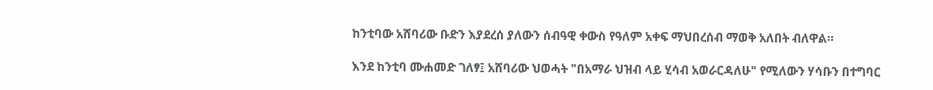ከንቲባው አሸባሪው ቡድን እያደረሰ ያለውን ሰብዓዊ ቀውስ የዓለም አቀፍ ማህበረሰብ ማወቅ አለበት ብለዋል።

እንደ ከንቲባ ሙሐመድ ገለፃ፤ አሸባሪው ህወሓት "በአማራ ህዝብ ላይ ሂሳብ አወራርዳለሁ" የሚለውን ሃሳቡን በተግባር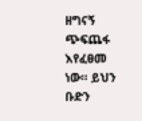ዘግናኝ ጭፍጨፋ እየፈፀመ ነው። ይህን ቡድን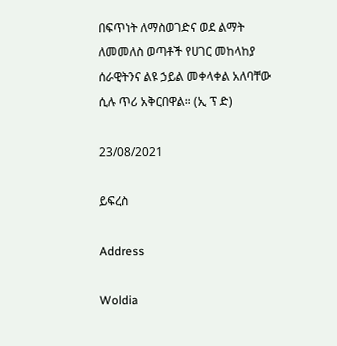በፍጥነት ለማስወገድና ወደ ልማት ለመመለስ ወጣቶች የሀገር መከላከያ ሰራዊትንና ልዩ ኃይል መቀላቀል አለባቸው ሲሉ ጥሪ አቅርበዋል። (ኢ ፕ ድ)

23/08/2021

ይፍረስ

Address

Woldia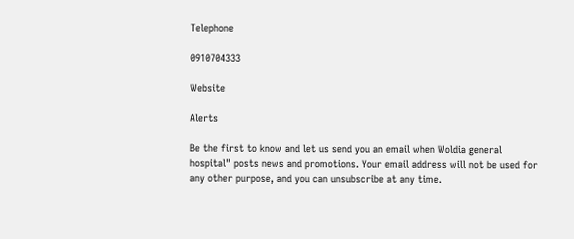Telephone

0910704333

Website

Alerts

Be the first to know and let us send you an email when Woldia general hospital" posts news and promotions. Your email address will not be used for any other purpose, and you can unsubscribe at any time.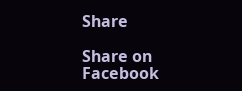Share

Share on Facebook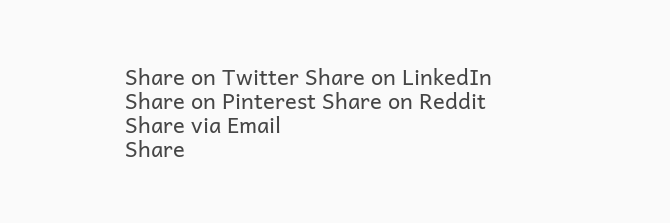Share on Twitter Share on LinkedIn
Share on Pinterest Share on Reddit Share via Email
Share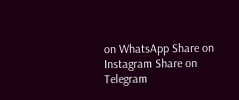on WhatsApp Share on Instagram Share on Telegram